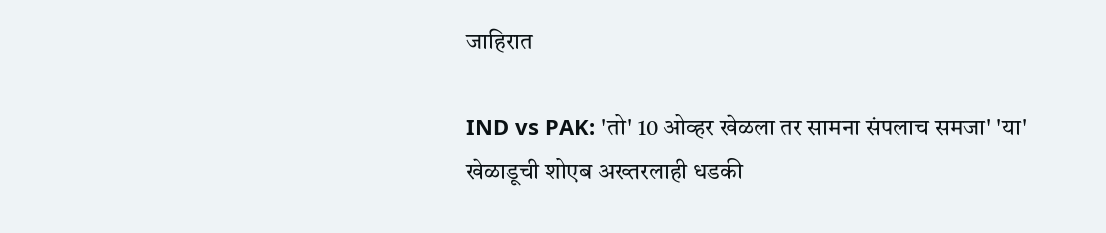जाहिरात

IND vs PAK: 'तो' 10 ओव्हर खेळला तर सामना संपलाच समजा' 'या' खेळाडूची शोएब अख्तरलाही धडकी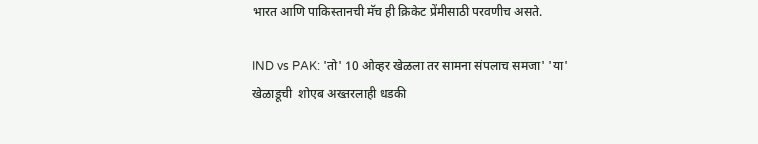भारत आणि पाकिस्तानची मॅच ही क्रिकेट प्रेंमीसाठी परवणीच असते.

IND vs PAK: 'तो' 10 ओव्हर खेळला तर सामना संपलाच समजा' 'या' खेळाडूची  शोएब अख्तरलाही धडकी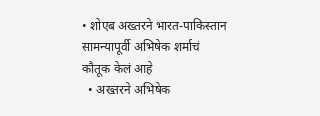• शोएब अख्तरने भारत-पाकिस्तान सामन्यापूर्वी अभिषेक शर्माचं कौतूक केलं आहे
  • अख्तरने अभिषेक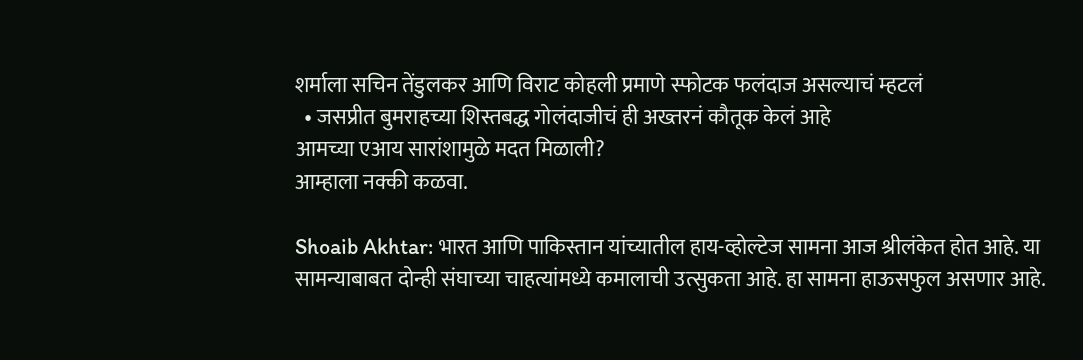शर्माला सचिन तेंडुलकर आणि विराट कोहली प्रमाणे स्फोटक फलंदाज असल्याचं म्हटलं
  • जसप्रीत बुमराहच्या शिस्तबद्ध गोलंदाजीचं ही अख्तरनं कौतूक केलं आहे
आमच्या एआय सारांशामुळे मदत मिळाली?
आम्हाला नक्की कळवा.

Shoaib Akhtar: भारत आणि पाकिस्तान यांच्यातील हाय-व्होल्टेज सामना आज श्रीलंकेत होत आहे. या सामन्याबाबत दोन्ही संघाच्या चाहत्यांमध्ये कमालाची उत्सुकता आहे. हा सामना हाऊसफुल असणार आहे.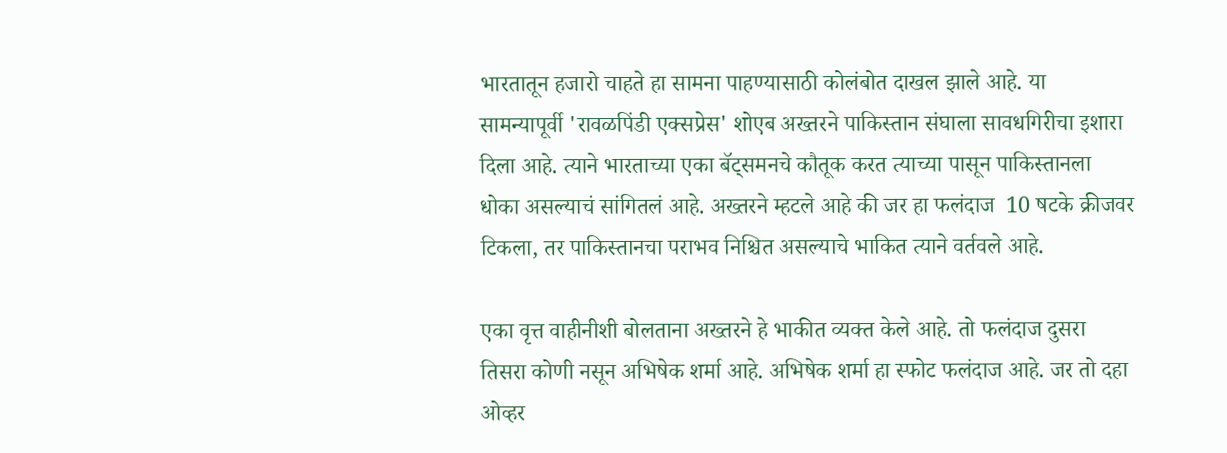भारतातून हजारो चाहते हा सामना पाहण्यासाठी कोलंबोत दाखल झाले आहे. या सामन्यापूर्वी 'रावळपिंडी एक्सप्रेस' शोएब अख्तरने पाकिस्तान संघाला सावधगिरीचा इशारा दिला आहे. त्याने भारताच्या एका बॅट्समनचे कौतूक करत त्याच्या पासून पाकिस्तानला धोका असल्याचं सांगितलं आहे. अख्तरने म्हटले आहे की जर हा फलंदाज  10 षटके क्रीजवर टिकला, तर पाकिस्तानचा पराभव निश्चित असल्याचे भाकित त्याने वर्तवले आहे.

एका वृत्त वाहीनीशी बोलताना अख्तरने हे भाकीत व्यक्त केले आहे. तो फलंदाज दुसरा तिसरा कोणी नसून अभिषेक शर्मा आहे. अभिषेक शर्मा हा स्फोट फलंदाज आहे. जर तो दहा ओव्हर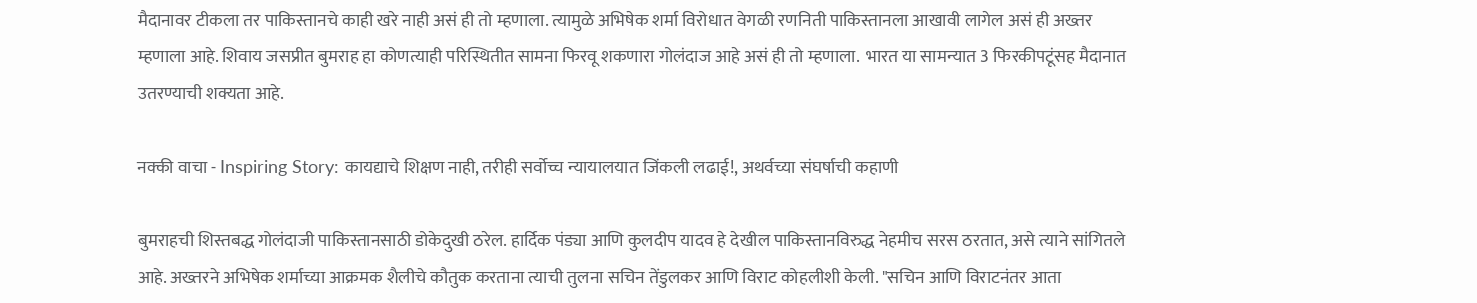मैदानावर टीकला तर पाकिस्तानचे काही खरे नाही असं ही तो म्हणाला. त्यामुळे अभिषेक शर्मा विरोधात वेगळी रणनिती पाकिस्तानला आखावी लागेल असं ही अख्तर म्हणाला आहे. शिवाय जसप्रीत बुमराह हा कोणत्याही परिस्थितीत सामना फिरवू शकणारा गोलंदाज आहे असं ही तो म्हणाला.  भारत या सामन्यात 3 फिरकीपटूंसह मैदानात उतरण्याची शक्यता आहे.

नक्की वाचा - Inspiring Story: कायद्याचे शिक्षण नाही, तरीही सर्वोच्च न्यायालयात जिंकली लढाई!, अथर्वच्या संघर्षाची कहाणी

बुमराहची शिस्तबद्ध गोलंदाजी पाकिस्तानसाठी डोकेदुखी ठरेल. हार्दिक पंड्या आणि कुलदीप यादव हे देखील पाकिस्तानविरुद्ध नेहमीच सरस ठरतात, असे त्याने सांगितले आहे. अख्तरने अभिषेक शर्माच्या आक्रमक शैलीचे कौतुक करताना त्याची तुलना सचिन तेंडुलकर आणि विराट कोहलीशी केली. "सचिन आणि विराटनंतर आता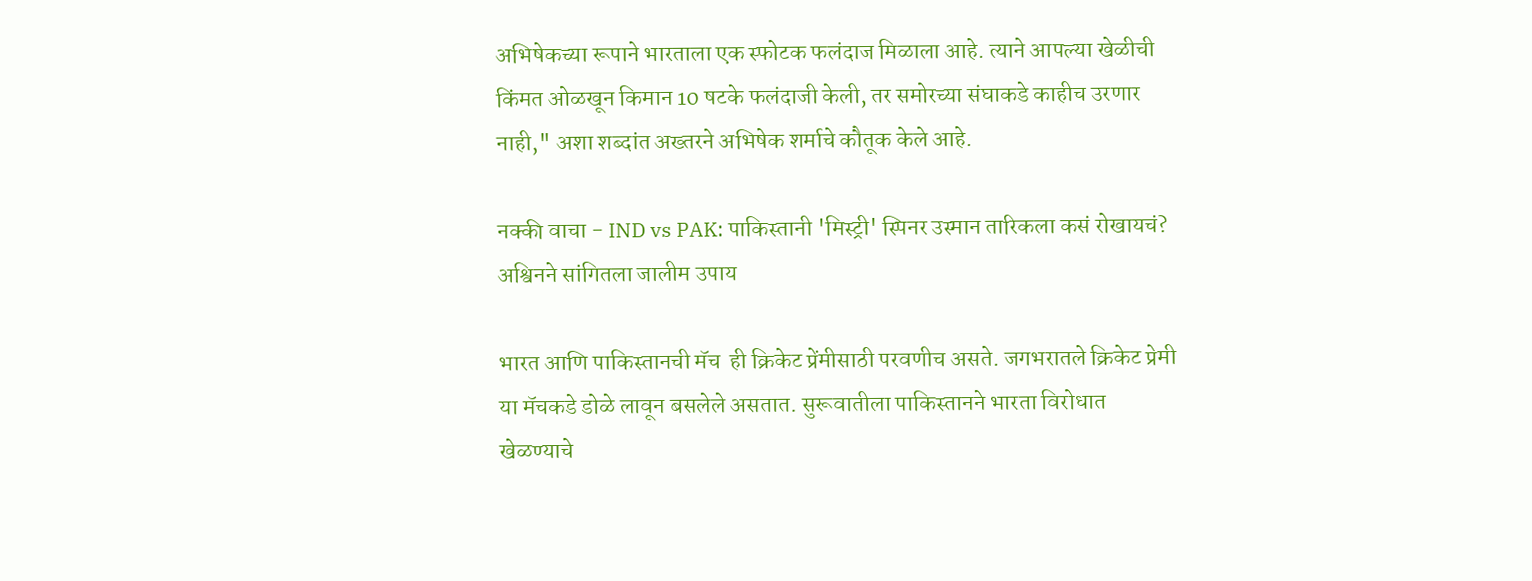अभिषेकच्या रूपाने भारताला एक स्फोटक फलंदाज मिळाला आहे. त्याने आपल्या खेळीची किंमत ओळखून किमान 10 षटके फलंदाजी केली, तर समोरच्या संघाकडे काहीच उरणार नाही," अशा शब्दांत अख्तरने अभिषेक शर्माचे कौतूक केले आहे.

नक्की वाचा - IND vs PAK: पाकिस्तानी 'मिस्ट्री' स्पिनर उस्मान तारिकला कसं रोखायचं? अश्विनने सांगितला जालीम उपाय

भारत आणि पाकिस्तानची मॅच  ही क्रिकेट प्रेंमीसाठी परवणीच असते. जगभरातले क्रिकेट प्रेमी या मॅचकडे डोळे लावून बसलेले असतात. सुरूवातीला पाकिस्तानने भारता विरोधात खेळण्याचे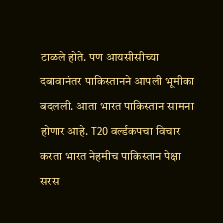टाळले होते. पण आयसीसीच्या दबावानंतर पाकिस्तानने आपली भूमीका बदलली. आता भारत पाकिस्तान सामना होणार आहे. T20 वर्ल्डकपचा विचार करता भारत नेहमीच पाकिस्तान पेक्षा सरस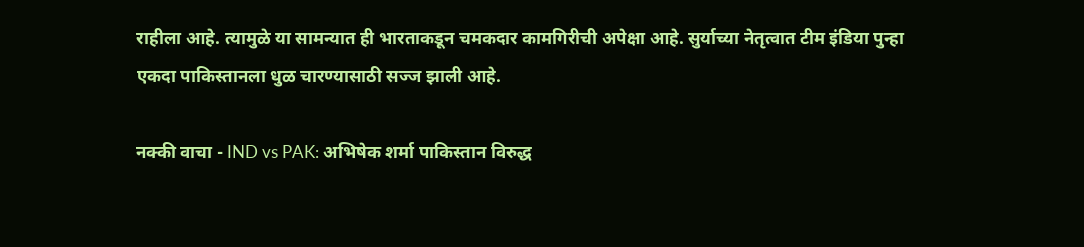राहीला आहे. त्यामुळे या सामन्यात ही भारताकडून चमकदार कामगिरीची अपेक्षा आहे. सुर्याच्या नेतृत्वात टीम इंडिया पुन्हा एकदा पाकिस्तानला धुळ चारण्यासाठी सज्ज झाली आहे.

नक्की वाचा - IND vs PAK: अभिषेक शर्मा पाकिस्तान विरुद्ध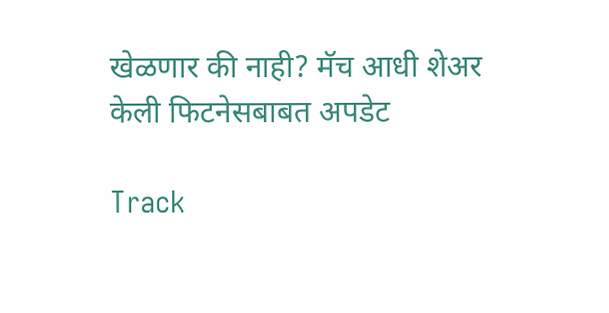खेळणार की नाही? मॅच आधी शेअर केली फिटनेसबाबत अपडेट

Track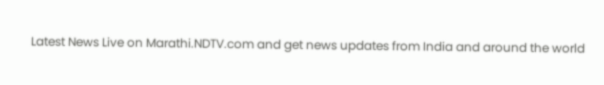Latest News Live on Marathi.NDTV.com and get news updates from India and around the world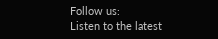Follow us:
Listen to the latest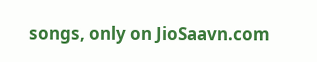songs, only on JioSaavn.com